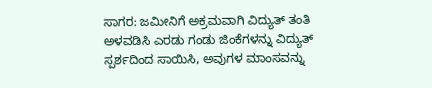ಸಾಗರ: ಜಮೀನಿಗೆ ಅಕ್ರಮವಾಗಿ ವಿದ್ಯುತ್ ತಂತಿ ಅಳವಡಿಸಿ ಎರಡು ಗಂಡು ಜಿಂಕೆಗಳನ್ನು ವಿದ್ಯುತ್ ಸ್ಪರ್ಶದಿಂದ ಸಾಯಿಸಿ, ಅವುಗಳ ಮಾಂಸವನ್ನು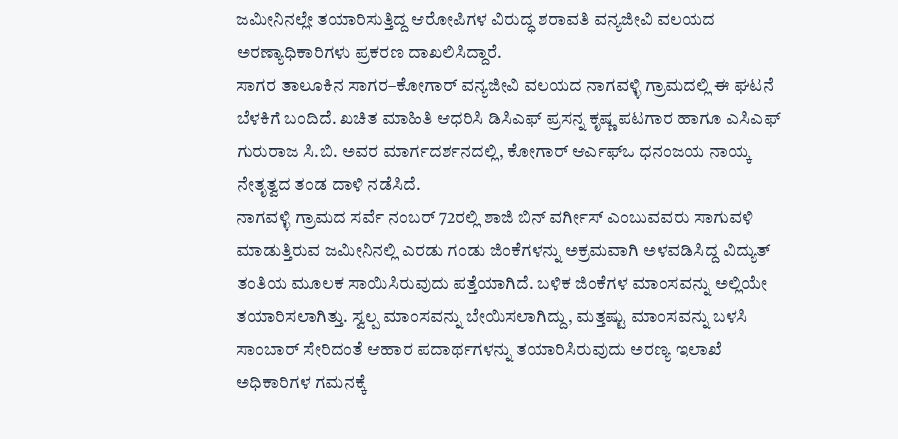ಜಮೀನಿನಲ್ಲೇ ತಯಾರಿಸುತ್ತಿದ್ದ ಆರೋಪಿಗಳ ವಿರುದ್ಧ ಶರಾವತಿ ವನ್ಯಜೀವಿ ವಲಯದ ಅರಣ್ಯಾಧಿಕಾರಿಗಳು ಪ್ರಕರಣ ದಾಖಲಿಸಿದ್ದಾರೆ.
ಸಾಗರ ತಾಲೂಕಿನ ಸಾಗರ–ಕೋಗಾರ್ ವನ್ಯಜೀವಿ ವಲಯದ ನಾಗವಳ್ಳಿ ಗ್ರಾಮದಲ್ಲಿ ಈ ಘಟನೆ ಬೆಳಕಿಗೆ ಬಂದಿದೆ. ಖಚಿತ ಮಾಹಿತಿ ಆಧರಿಸಿ ಡಿಸಿಎಫ್ ಪ್ರಸನ್ನ ಕೃಷ್ಣ ಪಟಗಾರ ಹಾಗೂ ಎಸಿಎಫ್ ಗುರುರಾಜ ಸಿ.ಬಿ. ಅವರ ಮಾರ್ಗದರ್ಶನದಲ್ಲಿ, ಕೋಗಾರ್ ಆರ್ಎಫ್ಒ ಧನಂಜಯ ನಾಯ್ಕ ನೇತೃತ್ವದ ತಂಡ ದಾಳಿ ನಡೆಸಿದೆ.
ನಾಗವಳ್ಳಿ ಗ್ರಾಮದ ಸರ್ವೆ ನಂಬರ್ 72ರಲ್ಲಿ ಶಾಜಿ ಬಿನ್ ವರ್ಗೀಸ್ ಎಂಬುವವರು ಸಾಗುವಳಿ ಮಾಡುತ್ತಿರುವ ಜಮೀನಿನಲ್ಲಿ ಎರಡು ಗಂಡು ಜಿಂಕೆಗಳನ್ನು ಅಕ್ರಮವಾಗಿ ಅಳವಡಿಸಿದ್ದ ವಿದ್ಯುತ್ ತಂತಿಯ ಮೂಲಕ ಸಾಯಿಸಿರುವುದು ಪತ್ತೆಯಾಗಿದೆ. ಬಳಿಕ ಜಿಂಕೆಗಳ ಮಾಂಸವನ್ನು ಅಲ್ಲಿಯೇ ತಯಾರಿಸಲಾಗಿತ್ತು. ಸ್ವಲ್ಪ ಮಾಂಸವನ್ನು ಬೇಯಿಸಲಾಗಿದ್ದು, ಮತ್ತಷ್ಟು ಮಾಂಸವನ್ನು ಬಳಸಿ ಸಾಂಬಾರ್ ಸೇರಿದಂತೆ ಆಹಾರ ಪದಾರ್ಥಗಳನ್ನು ತಯಾರಿಸಿರುವುದು ಅರಣ್ಯ ಇಲಾಖೆ ಅಧಿಕಾರಿಗಳ ಗಮನಕ್ಕೆ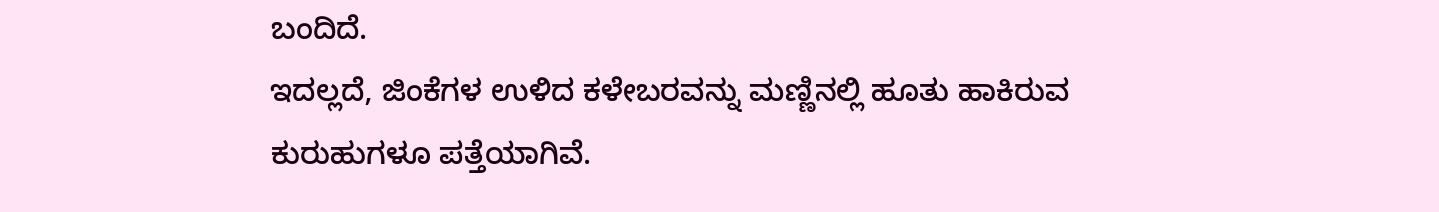ಬಂದಿದೆ.
ಇದಲ್ಲದೆ, ಜಿಂಕೆಗಳ ಉಳಿದ ಕಳೇಬರವನ್ನು ಮಣ್ಣಿನಲ್ಲಿ ಹೂತು ಹಾಕಿರುವ ಕುರುಹುಗಳೂ ಪತ್ತೆಯಾಗಿವೆ.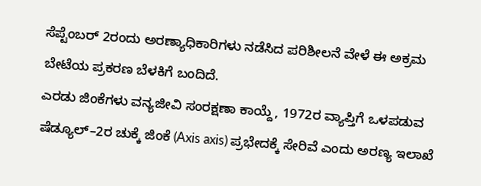ಸೆಪ್ಟೆಂಬರ್ 2ರಂದು ಅರಣ್ಯಾಧಿಕಾರಿಗಳು ನಡೆಸಿದ ಪರಿಶೀಲನೆ ವೇಳೆ ಈ ಅಕ್ರಮ ಬೇಟೆಯ ಪ್ರಕರಣ ಬೆಳಕಿಗೆ ಬಂದಿದೆ.
ಎರಡು ಜಿಂಕೆಗಳು ವನ್ಯಜೀವಿ ಸಂರಕ್ಷಣಾ ಕಾಯ್ದೆ, 1972ರ ವ್ಯಾಪ್ತಿಗೆ ಒಳಪಡುವ ಷೆಡ್ಯೂಲ್–2ರ ಚುಕ್ಕೆ ಜಿಂಕೆ (Axis axis) ಪ್ರಭೇದಕ್ಕೆ ಸೇರಿವೆ ಎಂದು ಅರಣ್ಯ ಇಲಾಖೆ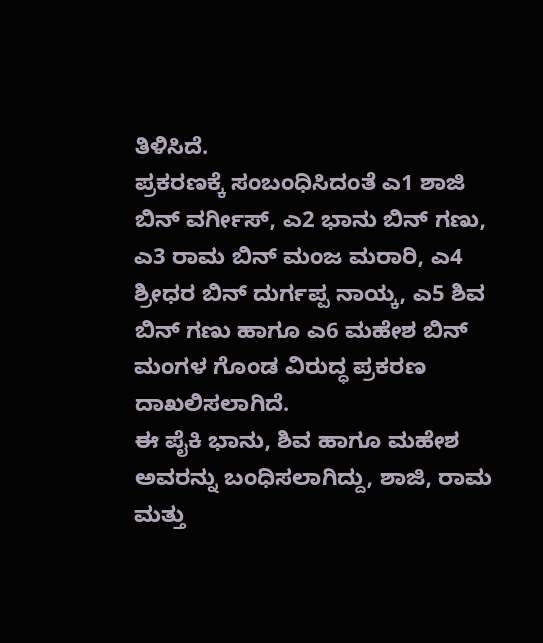ತಿಳಿಸಿದೆ.
ಪ್ರಕರಣಕ್ಕೆ ಸಂಬಂಧಿಸಿದಂತೆ ಎ1 ಶಾಜಿ ಬಿನ್ ವರ್ಗೀಸ್, ಎ2 ಭಾನು ಬಿನ್ ಗಣು, ಎ3 ರಾಮ ಬಿನ್ ಮಂಜ ಮರಾರಿ, ಎ4 ಶ್ರೀಧರ ಬಿನ್ ದುರ್ಗಪ್ಪ ನಾಯ್ಕ, ಎ5 ಶಿವ ಬಿನ್ ಗಣು ಹಾಗೂ ಎ6 ಮಹೇಶ ಬಿನ್ ಮಂಗಳ ಗೊಂಡ ವಿರುದ್ಧ ಪ್ರಕರಣ ದಾಖಲಿಸಲಾಗಿದೆ.
ಈ ಪೈಕಿ ಭಾನು, ಶಿವ ಹಾಗೂ ಮಹೇಶ ಅವರನ್ನು ಬಂಧಿಸಲಾಗಿದ್ದು, ಶಾಜಿ, ರಾಮ ಮತ್ತು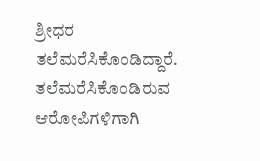ಶ್ರೀಧರ ತಲೆಮರೆಸಿಕೊಂಡಿದ್ದಾರೆ. ತಲೆಮರೆಸಿಕೊಂಡಿರುವ ಆರೋಪಿಗಳಿಗಾಗಿ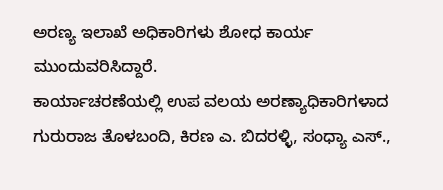ಅರಣ್ಯ ಇಲಾಖೆ ಅಧಿಕಾರಿಗಳು ಶೋಧ ಕಾರ್ಯ ಮುಂದುವರಿಸಿದ್ದಾರೆ.
ಕಾರ್ಯಾಚರಣೆಯಲ್ಲಿ ಉಪ ವಲಯ ಅರಣ್ಯಾಧಿಕಾರಿಗಳಾದ ಗುರುರಾಜ ತೊಳಬಂದಿ, ಕಿರಣ ಎ. ಬಿದರಳ್ಳಿ, ಸಂಧ್ಯಾ ಎಸ್.,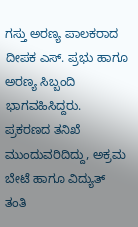ಗಸ್ತು ಅರಣ್ಯ ಪಾಲಕರಾದ ದೀಪಕ ಎಸ್. ಪ್ರಭು ಹಾಗೂ ಅರಣ್ಯ ಸಿಬ್ಬಂದಿ ಭಾಗವಹಿಸಿದ್ದರು.
ಪ್ರಕರಣದ ತನಿಖೆ ಮುಂದುವರಿದಿದ್ದು, ಅಕ್ರಮ ಬೇಟೆ ಹಾಗೂ ವಿದ್ಯುತ್ ತಂತಿ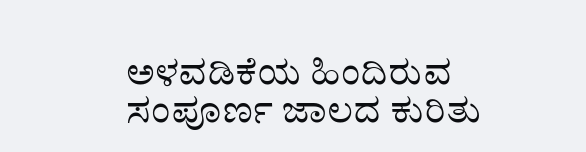ಅಳವಡಿಕೆಯ ಹಿಂದಿರುವ ಸಂಪೂರ್ಣ ಜಾಲದ ಕುರಿತು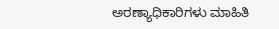ಅರಣ್ಯಾಧಿಕಾರಿಗಳು ಮಾಹಿತಿ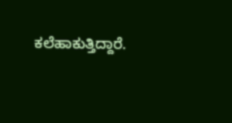ಕಲೆಹಾಕುತ್ತಿದ್ದಾರೆ.